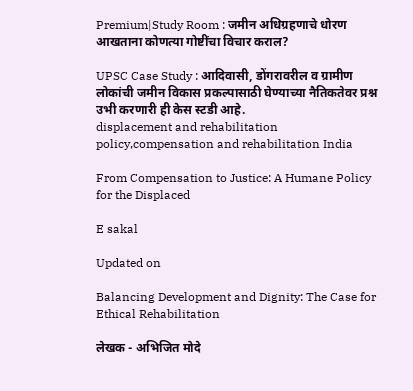Premium|Study Room : जमीन अधिग्रहणाचे धोरण आखताना कोणत्या गोष्टींचा विचार कराल?

UPSC Case Study : आदिवासी, डोंगरावरील व ग्रामीण लोकांची जमीन विकास प्रकल्पासाठी घेण्याच्या नैतिकतेवर प्रश्न उभी करणारी ही केस स्टडी आहे.
displacement and rehabilitation policy,compensation and rehabilitation India

From Compensation to Justice: A Humane Policy for the Displaced

E sakal

Updated on

Balancing Development and Dignity: The Case for Ethical Rehabilitation

लेखक - अभिजित मोदे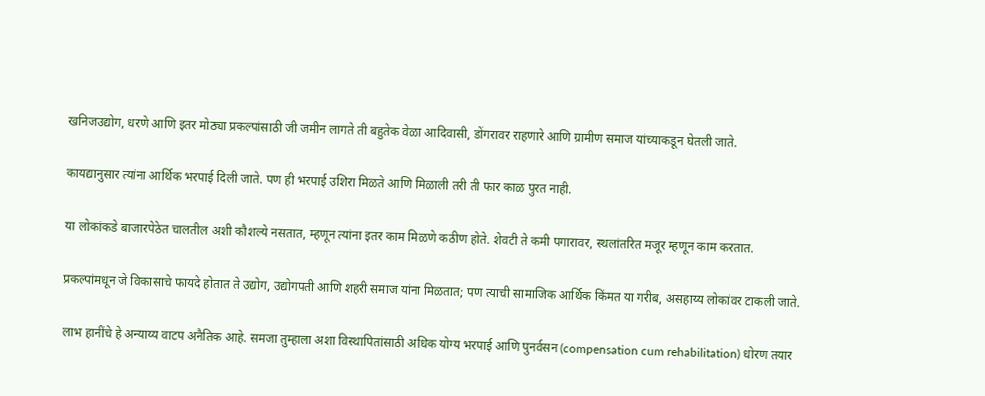खनिजउद्योग, धरणे आणि इतर मोठ्या प्रकल्पांसाठी जी जमीन लागते ती बहुतेक वेळा आदिवासी, डोंगरावर राहणारे आणि ग्रामीण समाज यांच्याकडून घेतली जाते.

कायद्यानुसार त्यांना आर्थिक भरपाई दिली जाते. पण ही भरपाई उशिरा मिळते आणि मिळाली तरी ती फार काळ पुरत नाही.

या लोकांकडे बाजारपेठेत चालतील अशी कौशल्ये नसतात, म्हणून त्यांना इतर काम मिळणे कठीण होते. शेवटी ते कमी पगारावर, स्थलांतरित मजूर म्हणून काम करतात.

प्रकल्पांमधून जे विकासाचे फायदे होतात ते उद्योग, उद्योगपती आणि शहरी समाज यांना मिळतात; पण त्याची सामाजिक आर्थिक किंमत या गरीब, असहाय्य लोकांवर टाकली जाते.

लाभ हानींचे हे अन्याय्य वाटप अनैतिक आहे. समजा तुम्हाला अशा विस्थापितांसाठी अधिक योग्य भरपाई आणि पुनर्वसन (compensation cum rehabilitation) धोरण तयार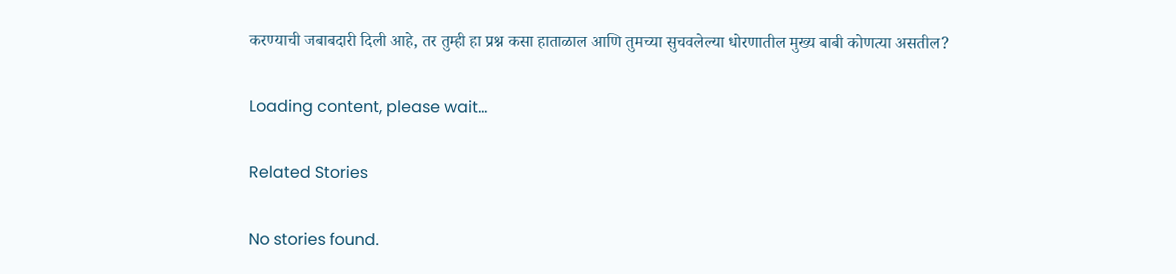करण्याची जबाबदारी दिली आहे, तर तुम्ही हा प्रश्न कसा हाताळाल आणि तुमच्या सुचवलेल्या धोरणातील मुख्य बाबी कोणत्या असतील?

Loading content, please wait...

Related Stories

No stories found.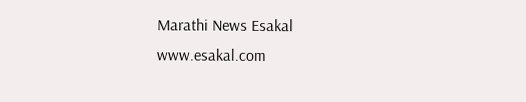Marathi News Esakal
www.esakal.com